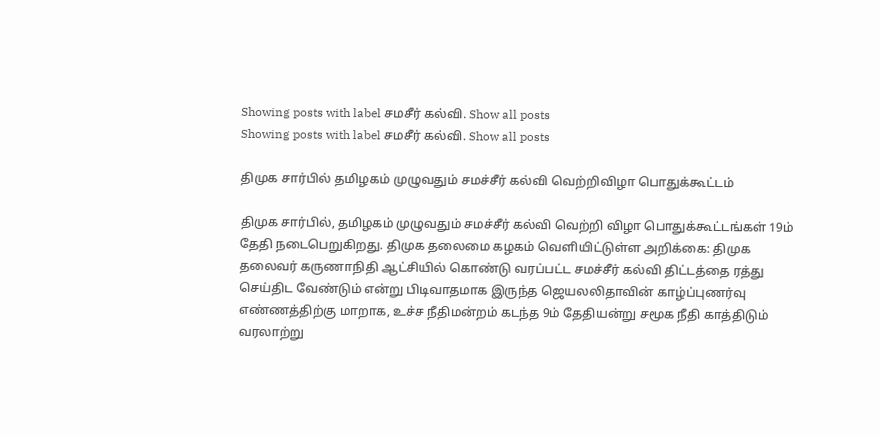Showing posts with label சமசீர் கல்வி. Show all posts
Showing posts with label சமசீர் கல்வி. Show all posts

திமுக சார்பில் தமிழகம் முழுவதும் சமச்சீர் கல்வி வெற்றிவிழா பொதுக்கூட்டம்

திமுக சார்பில், தமிழகம் முழுவதும் சமச்சீர் கல்வி வெற்றி விழா பொதுக்கூட்டங்கள் 19ம் தேதி நடைபெறுகிறது. திமுக தலைமை கழகம் வெளியிட்டுள்ள அறிக்கை: திமுக தலைவர் கருணாநிதி ஆட்சியில் கொண்டு வரப்பட்ட சமச்சீர் கல்வி திட்டத்தை ரத்து செய்திட வேண்டும் என்று பிடிவாதமாக இருந்த ஜெயலலிதாவின் காழ்ப்புணர்வு எண்ணத்திற்கு மாறாக, உச்ச நீதிமன்றம் கடந்த 9ம் தேதியன்று சமூக நீதி காத்திடும் வரலாற்று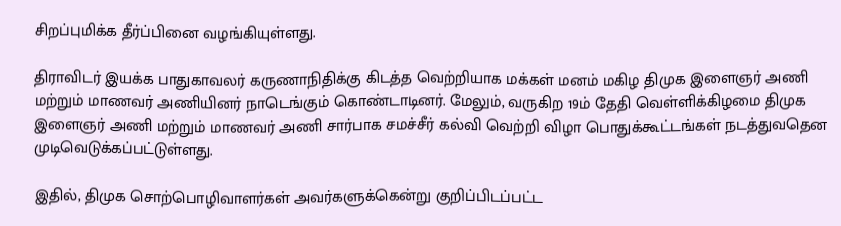சிறப்புமிக்க தீர்ப்பினை வழங்கியுள்ளது.

திராவிடர் இயக்க பாதுகாவலர் கருணாநிதிக்கு கிடத்த வெற்றியாக மக்கள் மனம் மகிழ திமுக இளைஞர் அணி மற்றும் மாணவர் அணியினர் நாடெங்கும் கொண்டாடினர். மேலும், வருகிற 19ம் தேதி வெள்ளிக்கிழமை திமுக இளைஞர் அணி மற்றும் மாணவர் அணி சார்பாக சமச்சீர் கல்வி வெற்றி விழா பொதுக்கூட்டங்கள் நடத்துவதென முடிவெடுக்கப்பட்டுள்ளது.

இதில், திமுக சொற்பொழிவாளர்கள் அவர்களுக்கென்று குறிப்பிடப்பட்ட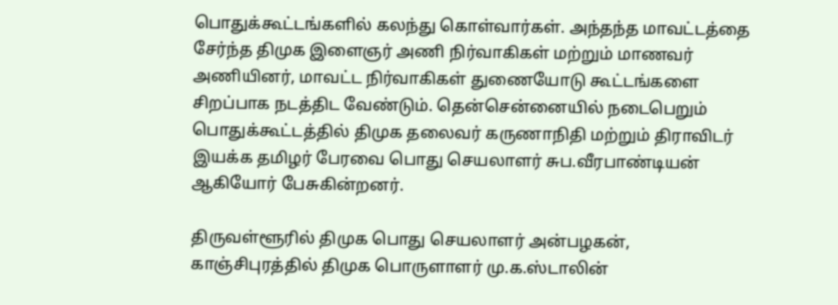பொதுக்கூட்டங்களில் கலந்து கொள்வார்கள். அந்தந்த மாவட்டத்தை சேர்ந்த திமுக இளைஞர் அணி நிர்வாகிகள் மற்றும் மாணவர் அணியினர், மாவட்ட நிர்வாகிகள் துணையோடு கூட்டங்களை சிறப்பாக நடத்திட வேண்டும். தென்சென்னையில் நடைபெறும் பொதுக்கூட்டத்தில் திமுக தலைவர் கருணாநிதி மற்றும் திராவிடர் இயக்க தமிழர் பேரவை பொது செயலாளர் சுப.வீரபாண்டியன் ஆகியோர் பேசுகின்றனர்.

திருவள்ளூரில் திமுக பொது செயலாளர் அன்பழகன், காஞ்சிபுரத்தில் திமுக பொருளாளர் மு.க.ஸ்டாலின்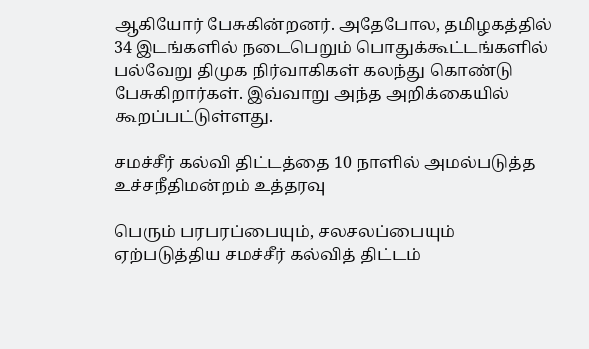ஆகியோர் பேசுகின்றனர். அதேபோல, தமிழகத்தில் 34 இடங்களில் நடைபெறும் பொதுக்கூட்டங்களில் பல்வேறு திமுக நிர்வாகிகள் கலந்து கொண்டு பேசுகிறார்கள். இவ்வாறு அந்த அறிக்கையில் கூறப்பட்டுள்ளது.

சமச்சீர் கல்வி திட்டத்தை 10 நாளில் அமல்படுத்த உச்சநீதிமன்றம் உத்தரவு

பெரும் பரபரப்பையும், சலசலப்பையும் ஏற்படுத்திய சமச்சீர் கல்வித் திட்டம்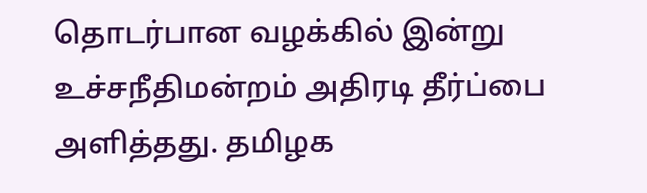தொடர்பான வழக்கில் இன்று உச்சநீதிமன்றம் அதிரடி தீர்ப்பை அளித்தது. தமிழக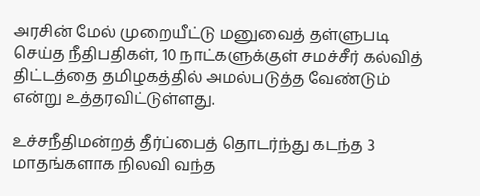அரசின் மேல் முறையீட்டு மனுவைத் தள்ளுபடி செய்த நீதிபதிகள், 10 நாட்களுக்குள் சமச்சீர் கல்வித் திட்டத்தை தமிழகத்தில் அமல்படுத்த வேண்டும் என்று உத்தரவிட்டுள்ளது.

உச்சநீதிமன்றத் தீர்ப்பைத் தொடர்ந்து கடந்த 3 மாதங்களாக நிலவி வந்த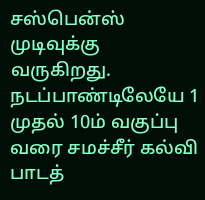சஸ்பென்ஸ் முடிவுக்கு வருகிறது. நடப்பாண்டிலேயே 1 முதல் 10ம் வகுப்பு வரை சமச்சீர் கல்வி பாடத்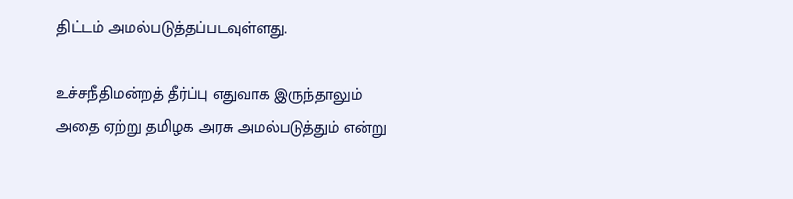திட்டம் அமல்படுத்தப்படவுள்ளது.

உச்சநீதிமன்றத் தீர்ப்பு எதுவாக இருந்தாலும் அதை ஏற்று தமிழக அரசு அமல்படுத்தும் என்று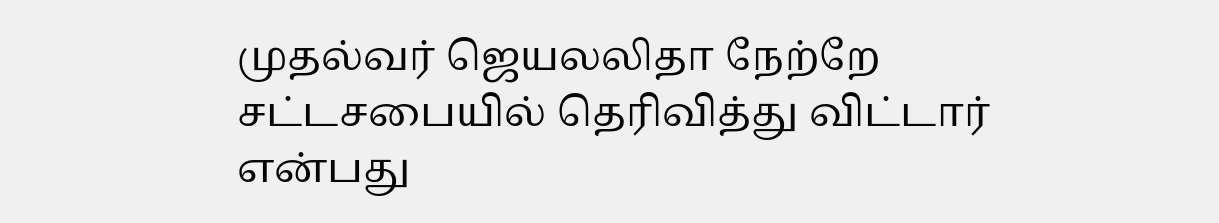முதல்வர் ஜெயலலிதா நேற்றே சட்டசபையில் தெரிவித்து விட்டார் என்பது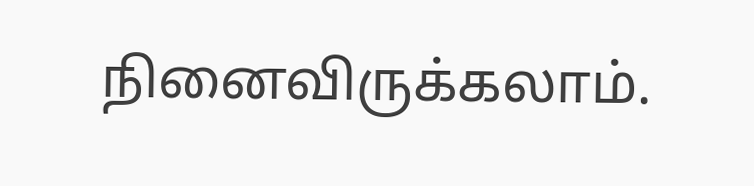நினைவிருக்கலாம்.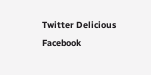Twitter Delicious Facebook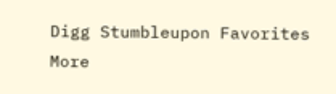Digg Stumbleupon Favorites More